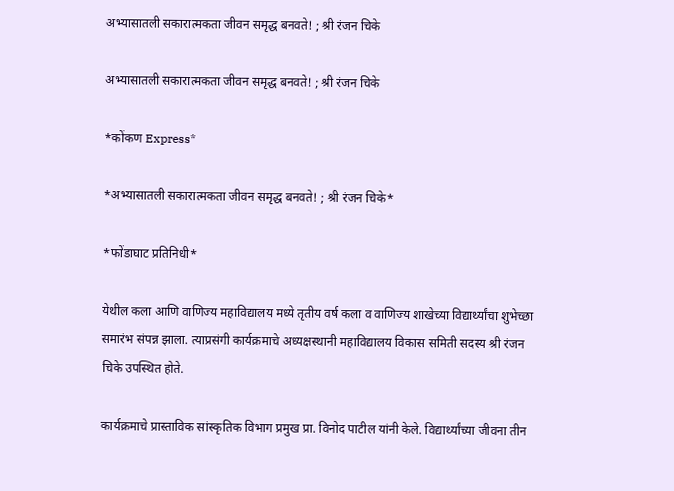अभ्यासातली सकारात्मकता जीवन समृद्ध बनवते! ; श्री रंजन चिके

अभ्यासातली सकारात्मकता जीवन समृद्ध बनवते! ; श्री रंजन चिके

*कोंकण Express*

*अभ्यासातली सकारात्मकता जीवन समृद्ध बनवते! ; श्री रंजन चिके*

*फोंडाघाट प्रतिनिधी*

येथील कला आणि वाणिज्य महाविद्यालय मध्ये तृतीय वर्ष कला व वाणिज्य शाखेच्या विद्यार्थ्यांचा शुभेच्छा समारंभ संपन्न झाला. त्याप्रसंगी कार्यक्रमाचे अध्यक्षस्थानी महाविद्यालय विकास समिती सदस्य श्री रंजन चिके उपस्थित होते.

कार्यक्रमाचे प्रास्ताविक सांस्कृतिक विभाग प्रमुख प्रा. विनोद पाटील यांनी केले. विद्यार्थ्यांच्या जीवना तीन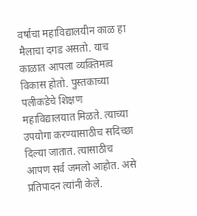वर्षाचा महाविद्यालयीन काळ हा मैलाचा दगड असतो. याच काळात आपला व्यक्तिमत्व विकास होतो. पुस्तकाच्या पलीकडेचे शिक्षण महाविद्यालयात मिळते. त्याच्या उपयोगा करण्यासाठीच सदिच्छा दिल्या जातात. त्यासाठीच आपण सर्व जमलो आहोत. असे प्रतिपादन त्यांनी केले.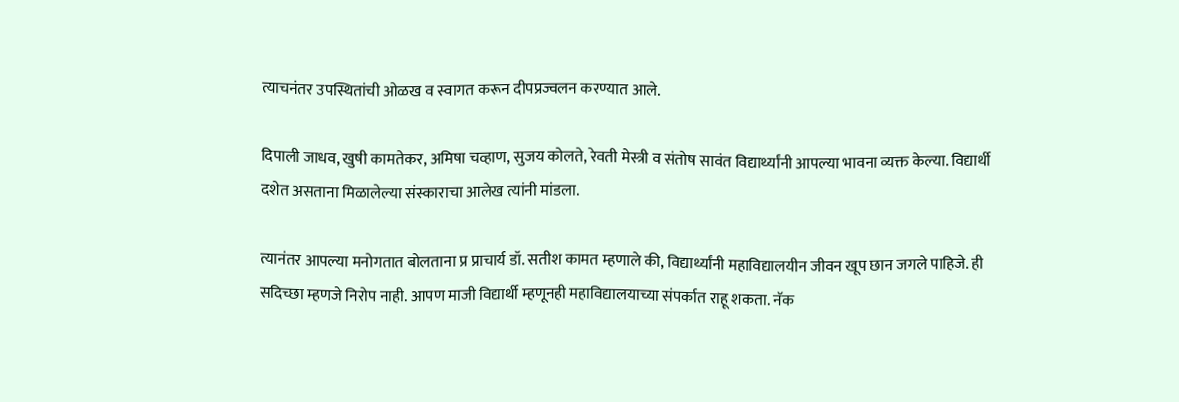त्याचनंतर उपस्थितांची ओळख व स्वागत करून दीपप्रज्वलन करण्यात आले.

दिपाली जाधव, खुषी कामतेकर, अमिषा चव्हाण, सुजय कोलते, रेवती मेस्त्री व संतोष सावंत विद्यार्थ्यांनी आपल्या भावना व्यक्त केल्या. विद्यार्थी दशेत असताना मिळालेल्या संस्काराचा आलेख त्यांनी मांडला.

त्यानंतर आपल्या मनोगतात बोलताना प्र प्राचार्य डॉ. सतीश कामत म्हणाले की, विद्यार्थ्यांनी महाविद्यालयीन जीवन खूप छान जगले पाहिजे. ही सदिच्छा म्हणजे निरोप नाही. आपण माजी विद्यार्थी म्हणूनही महाविद्यालयाच्या संपर्कात राहू शकता. नॅक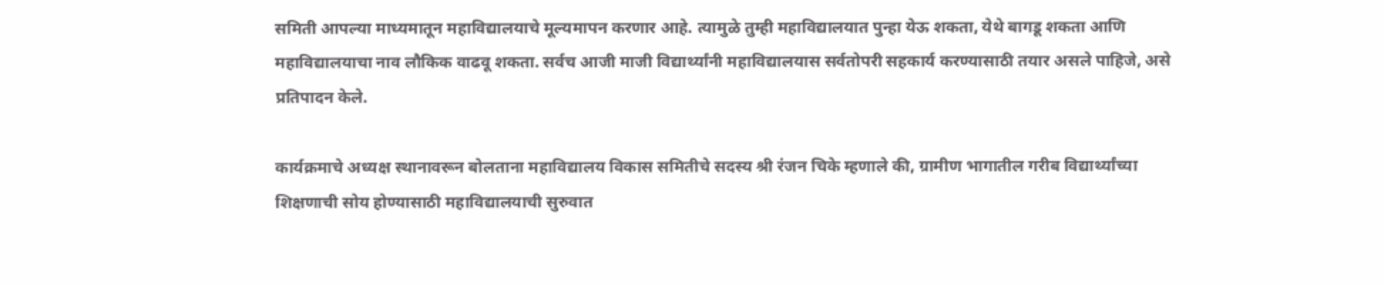समिती आपल्या माध्यमातून महाविद्यालयाचे मूल्यमापन करणार आहे. त्यामुळे तुम्ही महाविद्यालयात पुन्हा येऊ शकता, येथे बागडू शकता आणि महाविद्यालयाचा नाव लौकिक वाढवू शकता. सर्वच आजी माजी विद्यार्थ्यांनी महाविद्यालयास सर्वतोपरी सहकार्य करण्यासाठी तयार असले पाहिजे, असे प्रतिपादन केले.

कार्यक्रमाचे अध्यक्ष स्थानावरून बोलताना महाविद्यालय विकास समितीचे सदस्य श्री रंजन चिके म्हणाले की, ग्रामीण भागातील गरीब विद्यार्थ्यांच्या शिक्षणाची सोय होण्यासाठी महाविद्यालयाची सुरुवात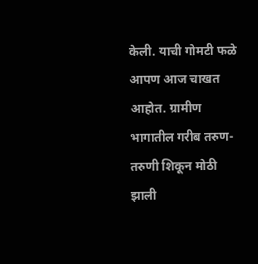केली. याची गोमटी फळे आपण आज चाखत आहोत. ग्रामीण भागातील गरीब तरुण-तरुणी शिकून मोठी झाली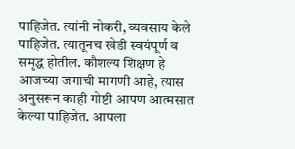पाहिजेत. त्यांनी नोकरी, व्यवसाय केले पाहिजेत. त्यातूनच खेडी स्वयंपूर्ण व समृद्ध होतील. कौशल्य शिक्षण हे आजच्या जगाची मागणी आहे, त्यास अनुसरून काही गोष्टी आपण आत्मसात केल्या पाहिजेत. आपला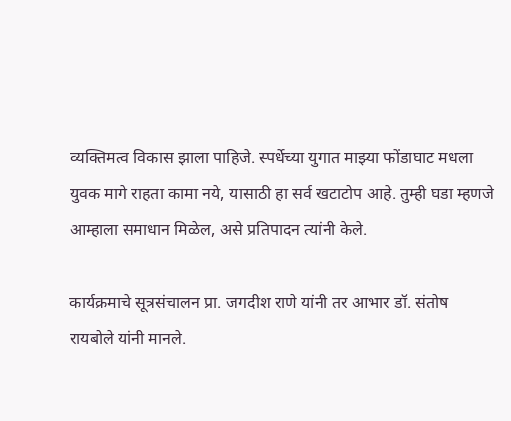व्यक्तिमत्व विकास झाला पाहिजे. स्पर्धेच्या युगात माझ्या फोंडाघाट मधला युवक मागे राहता कामा नये, यासाठी हा सर्व खटाटोप आहे. तुम्ही घडा म्हणजे आम्हाला समाधान मिळेल, असे प्रतिपादन त्यांनी केले.

कार्यक्रमाचे सूत्रसंचालन प्रा. जगदीश राणे यांनी तर आभार डॉ. संतोष रायबोले यांनी मानले.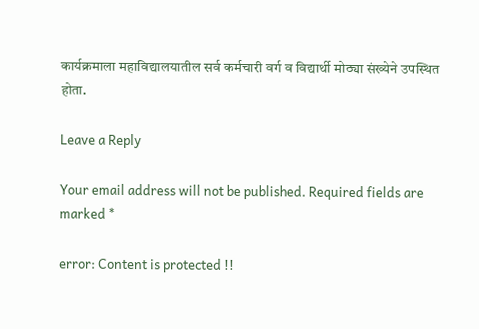कार्यक्रमाला महाविद्यालयातील सर्व कर्मचारी वर्ग व विद्यार्थी मोठ्या संख्येने उपस्थित होता.

Leave a Reply

Your email address will not be published. Required fields are marked *

error: Content is protected !!